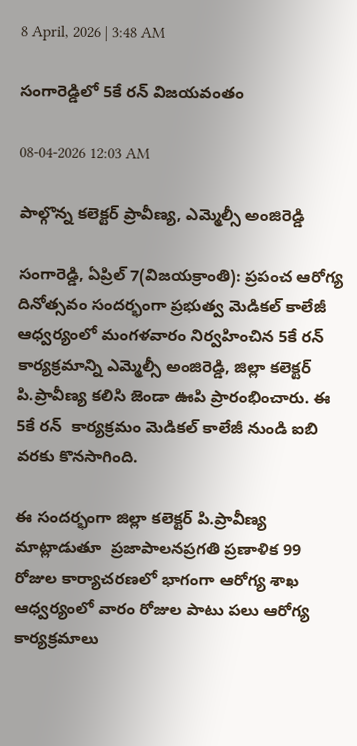8 April, 2026 | 3:48 AM

సంగారెడ్డిలో 5కే రన్ విజయవంతం

08-04-2026 12:03 AM

పాల్గొన్న కలెక్టర్ ప్రావీణ్య, ఎమ్మెల్సీ అంజిరెడ్డి

సంగారెడ్డి, ఏప్రిల్ 7(విజయక్రాంతి): ప్రపంచ ఆరోగ్య దినోత్సవం సందర్భంగా ప్రభుత్వ మెడికల్ కాలేజీ ఆధ్వర్యంలో మంగళవారం నిర్వహించిన 5కే రన్ కార్యక్రమాన్ని ఎమ్మెల్సీ అంజిరెడ్డి, జిల్లా కలెక్టర్ పి.ప్రావీణ్య కలిసి జెండా ఊపి ప్రారంభించారు. ఈ 5కే రన్  కార్యక్రమం మెడికల్ కాలేజీ నుండి ఐబి వరకు కొనసాగింది.

ఈ సందర్భంగా జిల్లా కలెక్టర్ పి.ప్రావీణ్య మాట్లాడుతూ  ప్రజాపాలనప్రగతి ప్రణాళిక 99 రోజుల కార్యాచరణలో భాగంగా ఆరోగ్య శాఖ ఆధ్వర్యంలో వారం రోజుల పాటు పలు ఆరోగ్య కార్యక్రమాలు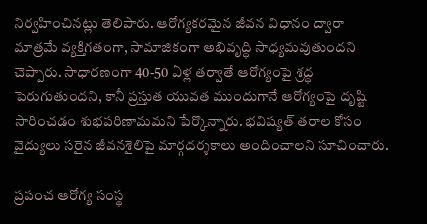నిర్వహించినట్లు తెలిపారు. ఆరోగ్యకరమైన జీవన విధానం ద్వారా మాత్రమే వ్యక్తిగతంగా, సామాజికంగా అభివృద్ధి సాధ్యమవుతుందని చెప్పారు. సాధారణంగా 40-50 ఏళ్ల తర్వాతే ఆరోగ్యంపై శ్రద్ధ పెరుగుతుందని, కానీ ప్రస్తుత యువత ముందుగానే ఆరోగ్యంపై దృష్టి సారించడం శుభపరిణామమని పేర్కొన్నారు. భవిష్యత్ తరాల కోసం వైద్యులు సరైన జీవనశైలిపై మార్గదర్శకాలు అందించాలని సూచించారు.

ప్రపంచ ఆరోగ్య సంస్థ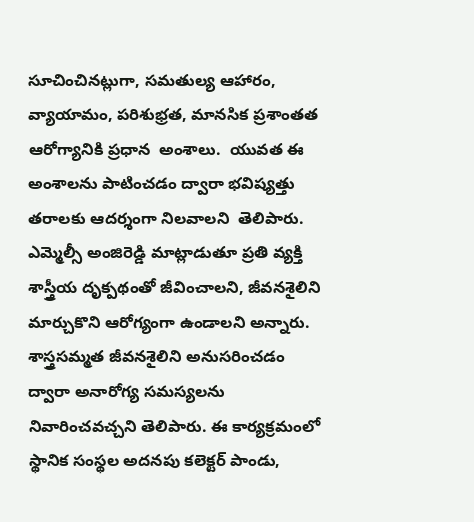సూచించినట్లుగా, సమతుల్య ఆహారం,  వ్యాయామం, పరిశుభ్రత, మానసిక ప్రశాంతత ఆరోగ్యానికి ప్రధాన  అంశాలు.  యువత ఈ అంశాలను పాటించడం ద్వారా భవిష్యత్తు తరాలకు ఆదర్శంగా నిలవాలని  తెలిపారు. ఎమ్మెల్సీ అంజిరెడ్డి మాట్లాడుతూ ప్రతి వ్యక్తి శాస్త్రీయ దృక్పథంతో జీవించాలని, జీవనశైలిని మార్చుకొని ఆరోగ్యంగా ఉండాలని అన్నారు. శాస్త్రసమ్మత జీవనశైలిని అనుసరించడం ద్వారా అనారోగ్య సమస్యలను నివారించవచ్చని తెలిపారు. ఈ కార్యక్రమంలో స్థానిక సంస్థల అదనపు కలెక్టర్ పాండు,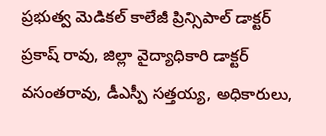ప్రభుత్వ మెడికల్ కాలేజీ ప్రిన్సిపాల్ డాక్టర్ ప్రకాష్ రావు, జిల్లా వైద్యాధికారి డాక్టర్ వసంతరావు, డీఎస్పీ సత్తయ్య, అధికారులు,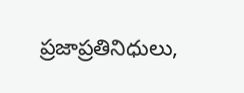ప్రజాప్రతినిధులు,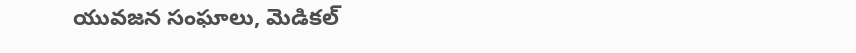యువజన సంఘాలు, మెడికల్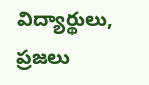విద్యార్థులు, ప్రజలు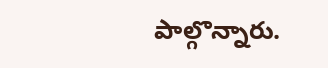పాల్గొన్నారు.